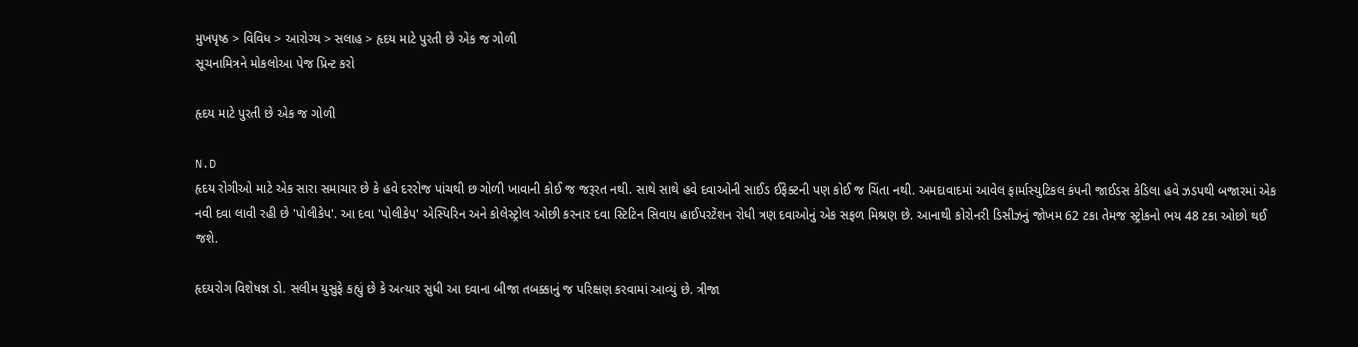મુખપૃષ્ઠ > વિવિધ > આરોગ્ય > સલાહ > હૃદય માટે પુરતી છે એક જ ગોળી
સૂચનામિત્રને મોકલોઆ પેજ પ્રિન્ટ કરો

હૃદય માટે પુરતી છે એક જ ગોળી

N.D
હૃદય રોગીઓ માટે એક સારા સમાચાર છે કે હવે દરરોજ પાંચથી છ ગોળી ખાવાની કોઈ જ જરૂરત નથી. સાથે સાથે હવે દવાઓની સાઈડ ઈફેક્ટની પણ કોઈ જ ચિંતા નથી. અમદાવાદમાં આવેલ ફાર્માસ્યુટિકલ કંપની જાઈડસ કેડિલા હવે ઝડપથી બજારમાં એક નવી દવા લાવી રહી છે 'પોલીકેપ'. આ દવા 'પોલીકેપ' એસ્પિરિન અને કોલેસ્ટ્રોલ ઓછી કરનાર દવા સ્ટિટિન સિવાય હાઈપરટેંશન રોધી ત્રણ દવાઓનું એક સફળ મિશ્રણ છે. આનાથી કોરોનરી ડિસીઝનું જોખમ 62 ટકા તેમજ સ્ટ્રોકનો ભય 48 ટકા ઓછો થઈ જશે.

હૃદયરોગ વિશેષજ્ઞ ડો. સલીમ યુસુફે કહ્યું છે કે અત્યાર સુધી આ દવાના બીજા તબક્કાનું જ પરિક્ષણ કરવામાં આવ્યું છે. ત્રીજા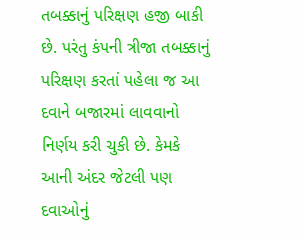તબક્કાનું પરિક્ષણ હજી બાકી છે. પરંતુ કંપની ત્રીજા તબક્કાનું પરિક્ષણ કરતાં પહેલા જ આ દવાને બજારમાં લાવવાનો નિર્ણય કરી ચુકી છે. કેમકે આની અંદર જેટલી પણ દવાઓનું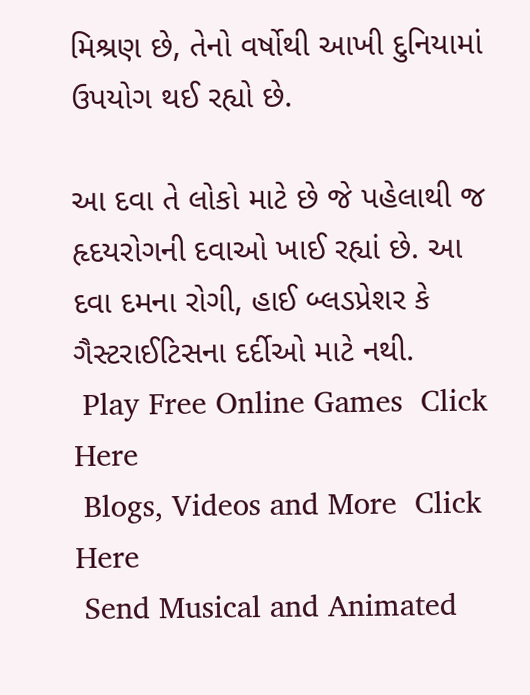મિશ્રણ છે, તેનો વર્ષોથી આખી દુનિયામાં ઉપયોગ થઈ રહ્યો છે.

આ દવા તે લોકો માટે છે જે પહેલાથી જ હૃદયરોગની દવાઓ ખાઈ રહ્યાં છે. આ દવા દમના રોગી, હાઈ બ્લડપ્રેશર કે ગૈસ્ટરાઈટિસના દર્દીઓ માટે નથી.
 Play Free Online Games  Click Here
 Blogs, Videos and More  Click Here
 Send Musical and Animated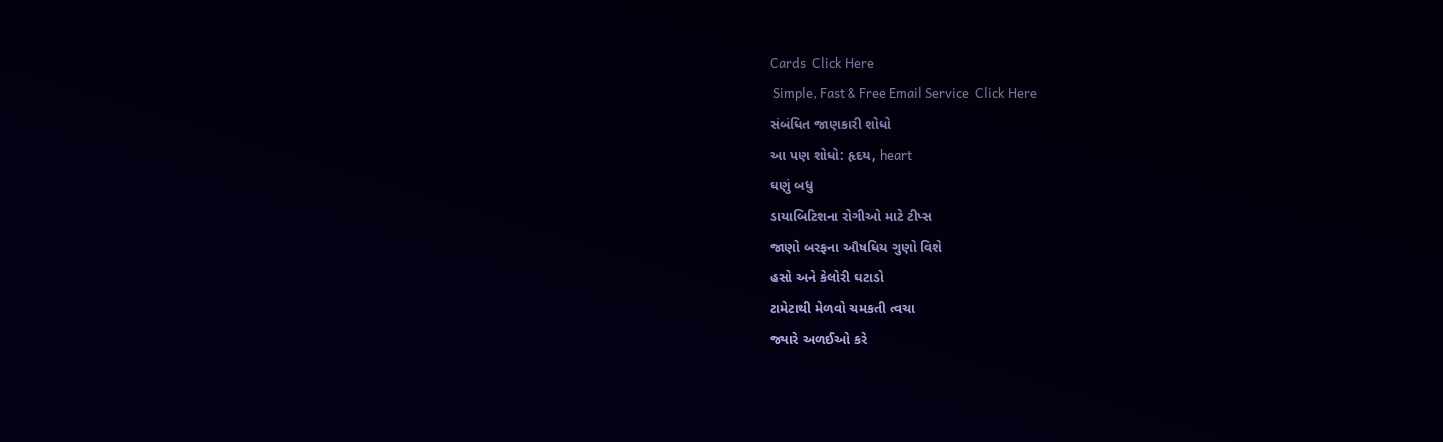Cards  Click Here
 Simple, Fast & Free Email Service  Click Here
સંબંધિત જાણકારી શોધો
આ પણ શોધો: હૃદય, heart
ઘણું બધુ
ડાયાબિટિશના રોગીઓ માટે ટીપ્સ
જાણો બરફના ઔષધિય ગુણો વિશે
હસો અને કેલોરી ઘટાડો
ટામેટાથી મેળવો ચમકતી ત્વચા
જ્યારે અળઈઓ કરે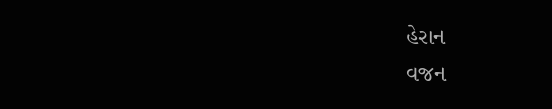હેરાન
વજન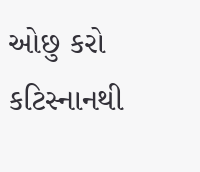ઓછુ કરો કટિસ્નાનથી